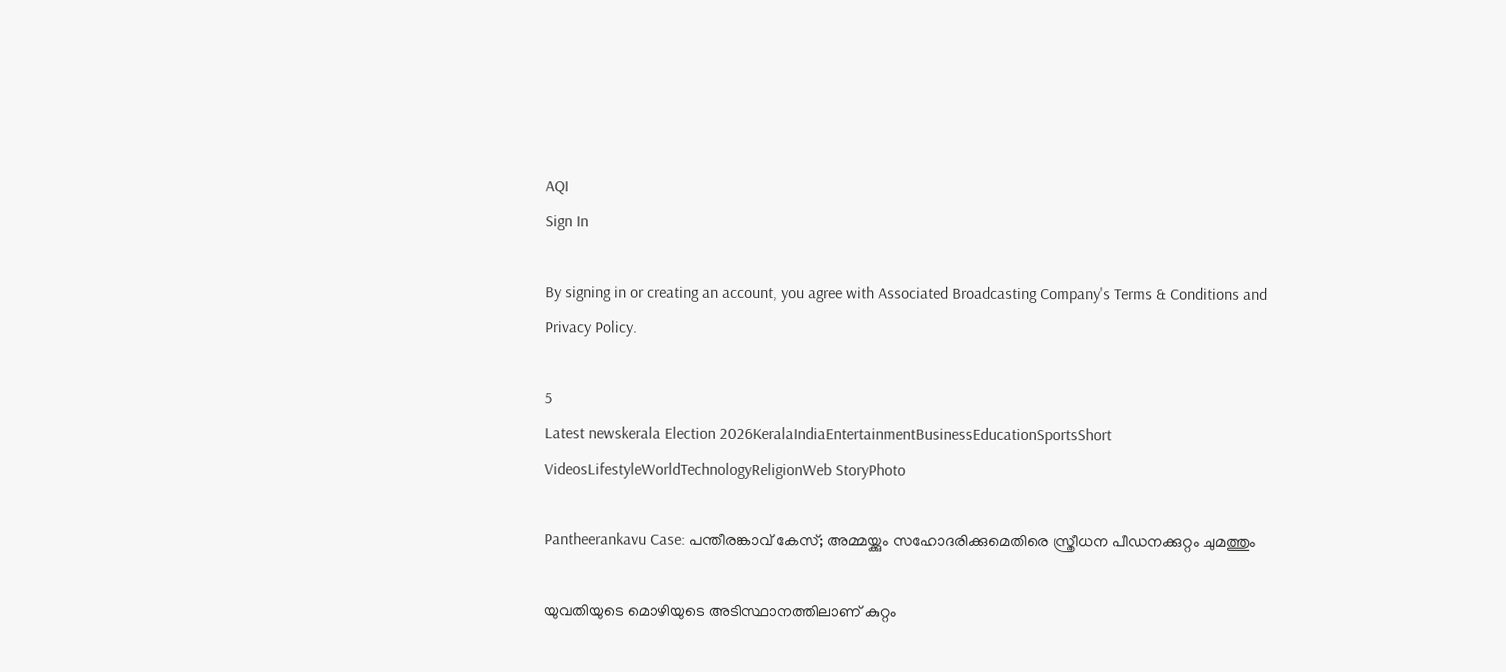AQI
Sign In

By signing in or creating an account, you agree with Associated Broadcasting Company's Terms & Conditions and Privacy Policy.

5
Latest newskerala Election 2026KeralaIndiaEntertainmentBusinessEducationSportsShort VideosLifestyleWorldTechnologyReligionWeb StoryPhoto

Pantheerankavu Case: പന്തീരങ്കാവ് കേസ്; അമ്മയ്ക്കും സഹോദരിക്കുമെതിരെ സ്ത്രീധന പീഡനക്കുറ്റം ചുമത്തും

യുവതിയുടെ മൊഴിയുടെ അടിസ്ഥാനത്തിലാണ് കുറ്റം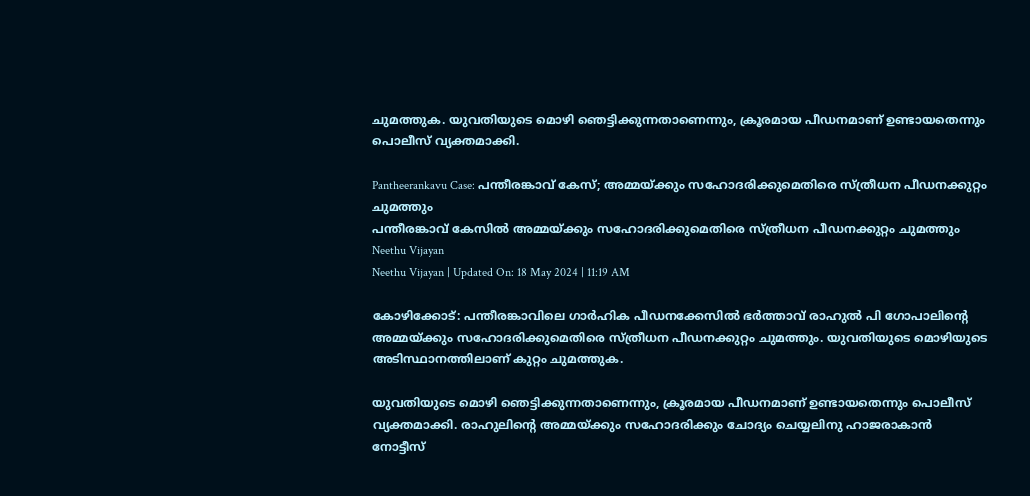ചുമത്തുക. യുവതിയുടെ മൊഴി ഞെട്ടിക്കുന്നതാണെന്നും, ക്രൂരമായ പീഡനമാണ് ഉണ്ടായതെന്നും പൊലീസ് വ്യക്തമാക്കി.

Pantheerankavu Case: പന്തീരങ്കാവ് കേസ്; അമ്മയ്ക്കും സഹോദരിക്കുമെതിരെ സ്ത്രീധന പീഡനക്കുറ്റം ചുമത്തും
പന്തീരങ്കാവ് കേസിൽ അമ്മയ്ക്കും സഹോദരിക്കുമെതിരെ സ്ത്രീധന പീഡനക്കുറ്റം ചുമത്തും
Neethu Vijayan
Neethu Vijayan | Updated On: 18 May 2024 | 11:19 AM

കോഴിക്കോട്: പന്തീരങ്കാവിലെ ഗാർഹിക പീഡനക്കേസിൽ ഭർത്താവ് രാഹുൽ പി ഗോപാലിൻ്റെ അമ്മയ്ക്കും സഹോദരിക്കുമെതിരെ സ്ത്രീധന പീഡനക്കുറ്റം ചുമത്തും. യുവതിയുടെ മൊഴിയുടെ അടിസ്ഥാനത്തിലാണ് കുറ്റം ചുമത്തുക.

യുവതിയുടെ മൊഴി ഞെട്ടിക്കുന്നതാണെന്നും, ക്രൂരമായ പീഡനമാണ് ഉണ്ടായതെന്നും പൊലീസ് വ്യക്തമാക്കി. രാഹുലിൻ്റെ അമ്മയ്ക്കും സഹോദരിക്കും ചോദ്യം ചെയ്യലിനു ഹാജരാകാൻ നോട്ടീസ്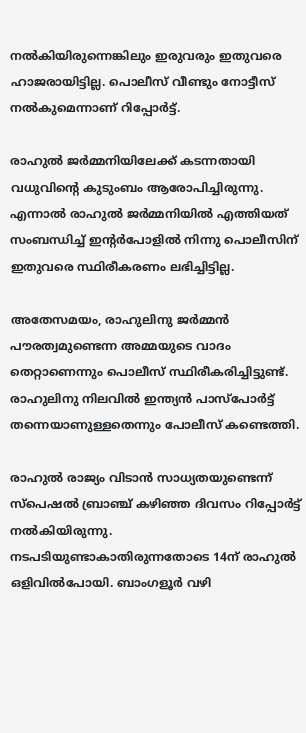നൽകിയിരുന്നെങ്കിലും ഇരുവരും ഇതുവരെ ഹാജരായിട്ടില്ല. പൊലീസ് വീണ്ടും നോട്ടീസ് നൽകുമെന്നാണ് റിപ്പോർട്ട്.

രാഹുൽ ജർമ്മനിയിലേക്ക് കടന്നതായി വധുവിൻ്റെ കുടുംബം ആരോപിച്ചിരുന്നു. എന്നാൽ രാഹുൽ ജർമ്മനിയിൽ എത്തിയത് സംബന്ധിച്ച് ഇൻ്റർപോളിൽ നിന്നു പൊലീസിന് ഇതുവരെ സ്ഥിരീകരണം ലഭിച്ചിട്ടില്ല.

അതേസമയം, രാഹുലിനു ജർമ്മൻ പൗരത്വമുണ്ടെന്ന അമ്മയുടെ വാദം തെറ്റാണെന്നും പൊലീസ് സ്ഥിരീകരിച്ചിട്ടുണ്ട്. രാഹുലിനു നിലവിൽ ഇന്ത്യൻ പാസ്പോർട്ട് തന്നെയാണുള്ളതെന്നും പോലീസ് കണ്ടെത്തി.

രാഹുൽ രാജ്യം വിടാൻ സാധ്യതയുണ്ടെന്ന് സ്പെഷൽ ബ്രാഞ്ച് കഴിഞ്ഞ ദിവസം റിപ്പോർട്ട് നൽകിയിരുന്നു. നടപടിയുണ്ടാകാതിരുന്നതോടെ 14ന് രാഹുൽ ഒളിവിൽപോയി. ബാംഗളൂർ വഴി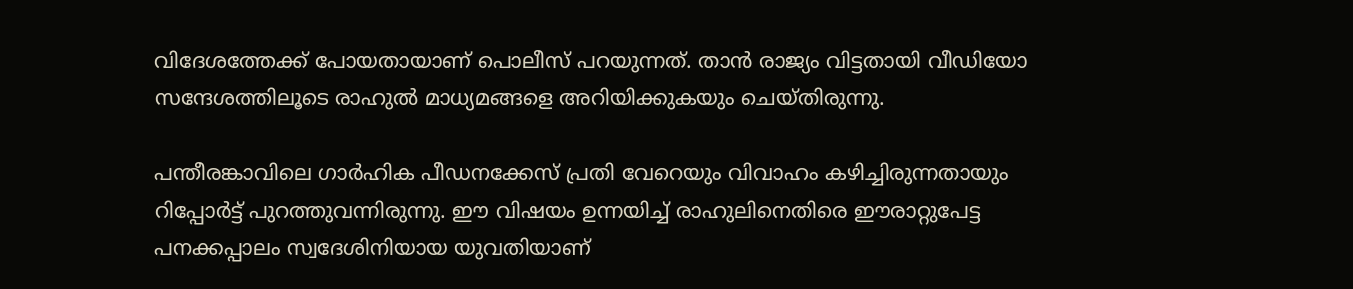വിദേശത്തേക്ക് പോയതായാണ് പൊലീസ് പറയുന്നത്. താൻ രാജ്യം വിട്ടതായി വീഡിയോ സന്ദേശത്തിലൂടെ രാഹുൽ മാധ്യമങ്ങളെ അറിയിക്കുകയും ചെയ്തിരുന്നു.

പന്തീരങ്കാവിലെ ഗാർഹിക പീഡനക്കേസ് പ്രതി വേറെയും വിവാഹം കഴിച്ചിരുന്നതായും റിപ്പോർട്ട് പുറത്തുവന്നിരുന്നു. ഈ വിഷയം ഉന്നയിച്ച് രാഹുലിനെതിരെ ഈരാറ്റുപേട്ട പനക്കപ്പാലം സ്വദേശിനിയായ യുവതിയാണ്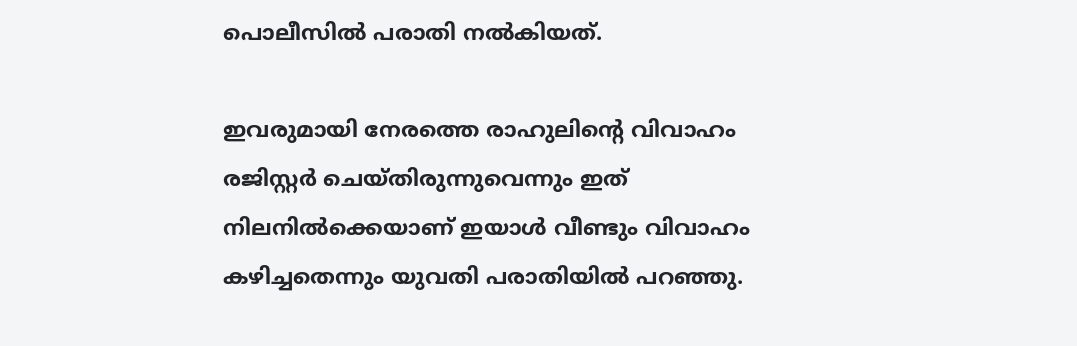പൊലീസിൽ പരാതി നൽകിയത്.

ഇവരുമായി നേരത്തെ രാഹുലിൻ്റെ വിവാഹം രജിസ്റ്റർ ചെയ്തിരുന്നുവെന്നും ഇത് നിലനിൽക്കെയാണ് ഇയാൾ വീണ്ടും വിവാഹം കഴിച്ചതെന്നും യുവതി പരാതിയിൽ പറഞ്ഞു.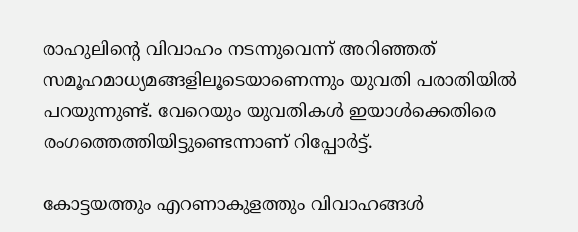രാഹുലിൻ്റെ വിവാഹം നടന്നുവെന്ന് അറിഞ്ഞത് സമൂഹമാധ്യമങ്ങളിലൂടെയാണെന്നും യുവതി പരാതിയിൽ പറയുന്നുണ്ട്. വേറെയും യുവതികൾ ഇയാൾക്കെതിരെ രംഗത്തെത്തിയിട്ടുണ്ടെന്നാണ് റിപ്പോർട്ട്.

കോട്ടയത്തും എറണാകുളത്തും വിവാഹങ്ങൾ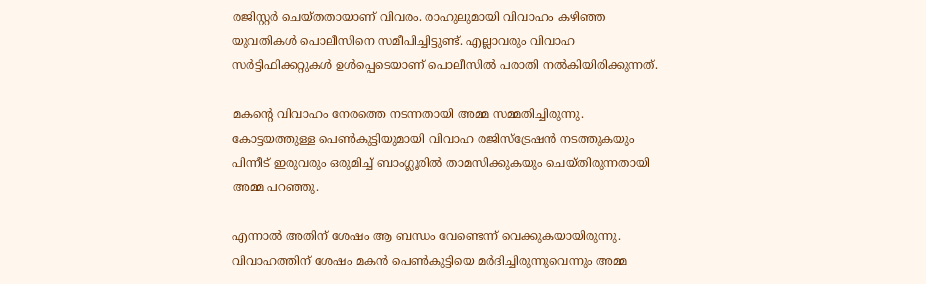രജിസ്റ്റർ ചെയ്തതായാണ് വിവരം. രാഹുലുമായി വിവാഹം കഴിഞ്ഞ യുവതികൾ പൊലീസിനെ സമീപിച്ചിട്ടുണ്ട്. എല്ലാവരും വിവാഹ സർട്ടിഫിക്കറ്റുകൾ ഉൾപ്പെടെയാണ് പൊലീസിൽ പരാതി നൽകിയിരിക്കുന്നത്.

മകന്റെ വിവാഹം നേരത്തെ നടന്നതായി അമ്മ സമ്മതിച്ചിരുന്നു. കോട്ടയത്തുള്ള പെൺകുട്ടിയുമായി വിവാഹ രജിസ്‌ട്രേഷൻ നടത്തുകയും പിന്നീട് ഇരുവരും ഒരുമിച്ച് ബാംഗ്ലൂരിൽ താമസിക്കുകയും ചെയ്തിരുന്നതായി അമ്മ പറഞ്ഞു.

എന്നാൽ അതിന് ശേഷം ആ ബന്ധം വേണ്ടെന്ന് വെക്കുകയായിരുന്നു. വിവാഹത്തിന് ശേഷം മകൻ പെൺകുട്ടിയെ മർദിച്ചിരുന്നുവെന്നും അമ്മ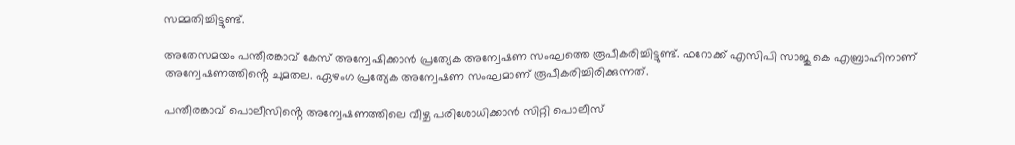സമ്മതിച്ചിട്ടുണ്ട്.

അതേസമയം പന്തീരങ്കാവ് കേസ് അന്വേഷിക്കാൻ പ്രത്യേക അന്വേഷണ സംഘത്തെ രൂപീകരിച്ചിട്ടുണ്ട്. ഫറോക്ക് എസിപി സാജു കെ എബ്രാഹിനാണ് അന്വേഷണത്തിൻ്റെ ചുമതല. ഏഴംഗ പ്രത്യേക അന്വേഷണ സംഘമാണ് രൂപീകരിച്ചിരിക്കുന്നത്.

പന്തീരങ്കാവ് പൊലീസിൻ്റെ അന്വേഷണത്തിലെ വീഴ്ച പരിശോധിക്കാൻ സിറ്റി പൊലീസ്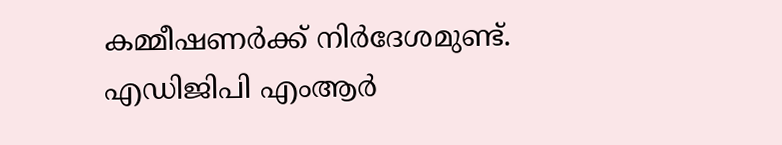കമ്മീഷണർക്ക് നിർദേശമുണ്ട്. എഡിജിപി എംആർ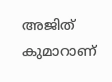അജിത് കുമാറാണ്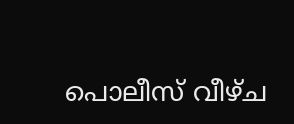പൊലീസ് വീഴ്ച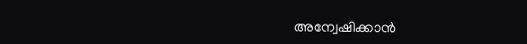അന്വേഷിക്കാൻ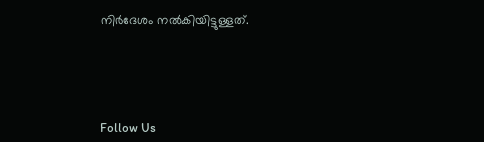നിർദേശം നൽകിയിട്ടുള്ളത്.





Follow Us